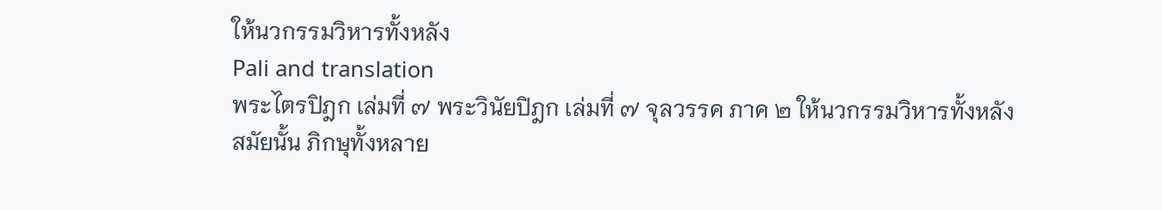ให้นวกรรมวิหารทั้งหลัง
Pali and translation
พระไตรปิฎก เล่มที่ ๗ พระวินัยปิฎก เล่มที่ ๗ จุลวรรค ภาค ๒ ให้นวกรรมวิหารทั้งหลัง
สมัยนั้น ภิกษุทั้งหลาย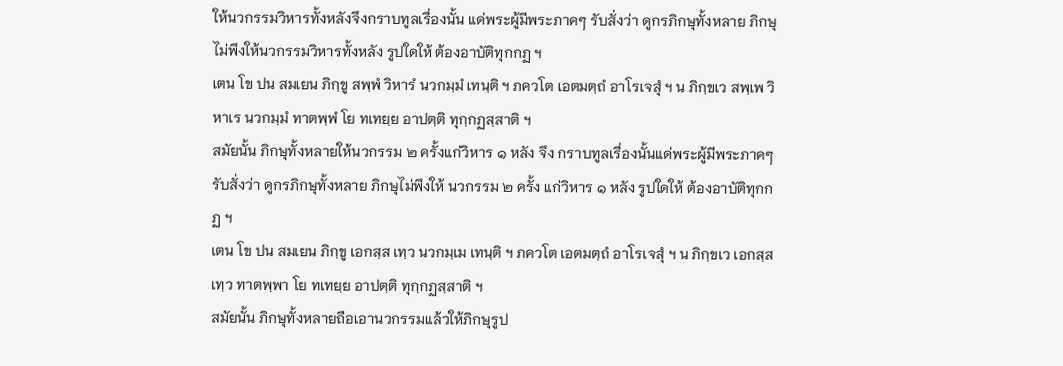ให้นวกรรมวิหารทั้งหลังจึงกราบทูลเรื่องนั้น แด่พระผู้มีพระภาคๆ รับสั่งว่า ดูกรภิกษุทั้งหลาย ภิกษุไม่พึงให้นวกรรมวิหารทั้งหลัง รูปใดให้ ต้องอาบัติทุกกฏ ฯ
เตน โข ปน สมเยน ภิกฺขู สพฺพํ วิหารํ นวกมฺมํ เทนฺติ ฯ ภควโต เอตมตฺถํ อาโรเจสุํ ฯ น ภิกฺขเว สพฺเพ วิหาเร นวกมฺมํ ทาตพฺพํ โย ทเทยฺย อาปตฺติ ทุกฺกฏสฺสาติ ฯ
สมัยนั้น ภิกษุทั้งหลายให้นวกรรม ๒ ครั้งแก่วิหาร ๑ หลัง จึง กราบทูลเรื่องนั้นแด่พระผู้มีพระภาคๆ รับสั่งว่า ดูกรภิกษุทั้งหลาย ภิกษุไม่พึงให้ นวกรรม ๒ ครั้ง แก่วิหาร ๑ หลัง รูปใดให้ ต้องอาบัติทุกกฏ ฯ
เตน โข ปน สมเยน ภิกฺขู เอกสฺส เทฺว นวกมฺเม เทนฺติ ฯ ภควโต เอตมตฺถํ อาโรเจสุํ ฯ น ภิกฺขเว เอกสฺส เทฺว ทาตพฺพา โย ทเทยฺย อาปตฺติ ทุกฺกฏสฺสาติ ฯ
สมัยนั้น ภิกษุทั้งหลายถือเอานวกรรมแล้วให้ภิกษุรูป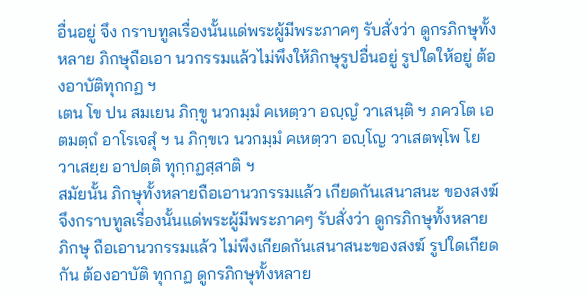อื่นอยู่ จึง กราบทูลเรื่องนั้นแด่พระผู้มีพระภาคๆ รับสั่งว่า ดูกรภิกษุทั้งหลาย ภิกษุถือเอา นวกรรมแล้วไม่พึงให้ภิกษุรูปอื่นอยู่ รูปใดให้อยู่ ต้องอาบัติทุกกฏ ฯ
เตน โข ปน สมเยน ภิกฺขู นวกมฺมํ คเหตฺวา อญฺญํ วาเสนฺติ ฯ ภควโต เอตมตฺถํ อาโรเจสุํ ฯ น ภิกฺขเว นวกมฺมํ คเหตฺวา อญฺโญ วาเสตพฺโพ โย วาเสยฺย อาปตฺติ ทุกฺกฏสฺสาติ ฯ
สมัยนั้น ภิกษุทั้งหลายถือเอานวกรรมแล้ว เกียดกันเสนาสนะ ของสงฆ์ จึงกราบทูลเรื่องนั้นแด่พระผู้มีพระภาคๆ รับสั่งว่า ดูกรภิกษุทั้งหลาย ภิกษุ ถือเอานวกรรมแล้ว ไม่พึงเกียดกันเสนาสนะของสงฆ์ รูปใดเกียดกัน ต้องอาบัติ ทุกกฏ ดูกรภิกษุทั้งหลาย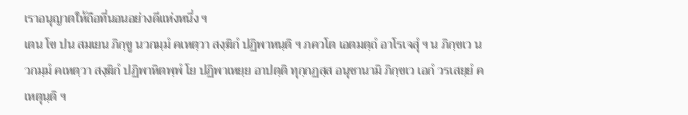เราอนุญาตให้ถือที่นอนอย่างดีแห่งหนึ่ง ฯ
เตน โข ปน สมเยน ภิกฺขู นวกมฺมํ คเหตฺวา สงฺฆิกํ ปฏิพาหนฺติ ฯ ภควโต เอตมตฺถํ อาโรเจสุํ ฯ น ภิกฺขเว นวกมฺมํ คเหตฺวา สงฺฆิกํ ปฏิพาหิตพฺพํ โย ปฏิพาเหยฺย อาปตฺติ ทุกฺกฏสฺส อนุชานามิ ภิกฺขเว เอกํ วรเสยฺยํ คเหตุนฺติ ฯ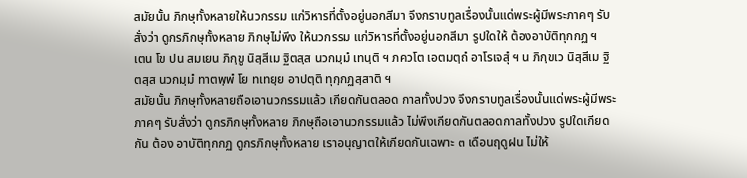สมัยนั้น ภิกษุทั้งหลายให้นวกรรม แก่วิหารที่ตั้งอยู่นอกสีมา จึงกราบทูลเรื่องนั้นแด่พระผู้มีพระภาคๆ รับสั่งว่า ดูกรภิกษุทั้งหลาย ภิกษุไม่พึง ให้นวกรรม แก่วิหารที่ตั้งอยู่นอกสีมา รูปใดให้ ต้องอาบัติทุกกฏ ฯ
เตน โข ปน สมเยน ภิกฺขู นิสฺสีเม ฐิตสฺส นวกมฺมํ เทนฺติ ฯ ภควโต เอตมตฺถํ อาโรเจสุํ ฯ น ภิกฺขเว นิสฺสีเม ฐิตสฺส นวกมฺมํ ทาตพฺพํ โย ทเทยฺย อาปตฺติ ทุกฺกฏสฺสาติ ฯ
สมัยนั้น ภิกษุทั้งหลายถือเอานวกรรมแล้ว เกียดกันตลอด กาลทั้งปวง จึงกราบทูลเรื่องนั้นแด่พระผู้มีพระภาคๆ รับสั่งว่า ดูกรภิกษุทั้งหลาย ภิกษุถือเอานวกรรมแล้ว ไม่พึงเกียดกันตลอดกาลทั้งปวง รูปใดเกียดกัน ต้อง อาบัติทุกกฏ ดูกรภิกษุทั้งหลาย เราอนุญาตให้เกียดกันเฉพาะ ๓ เดือนฤดูฝน ไม่ให้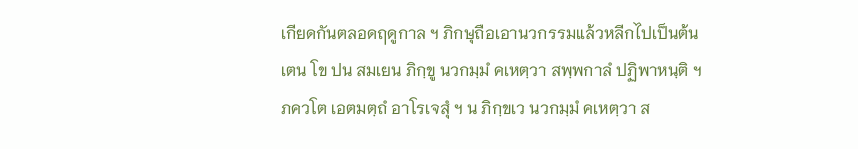เกียดกันตลอดฤดูกาล ฯ ภิกษุถือเอานวกรรมแล้วหลีกไปเป็นต้น
เตน โข ปน สมเยน ภิกฺขู นวกมฺมํ คเหตฺวา สพฺพกาลํ ปฏิพาหนฺติ ฯ ภควโต เอตมตฺถํ อาโรเจสุํ ฯ น ภิกฺขเว นวกมฺมํ คเหตฺวา ส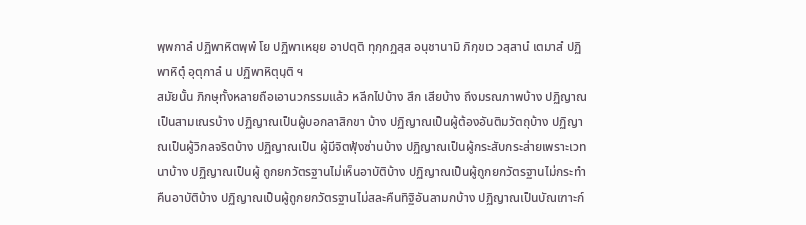พฺพกาลํ ปฏิพาหิตพฺพํ โย ปฏิพาเหยฺย อาปตฺติ ทุกฺกฏสฺส อนุชานามิ ภิกฺขเว วสฺสานํ เตมาสํ ปฏิพาหิตุํ อุตุกาลํ น ปฏิพาหิตุนฺติ ฯ
สมัยนั้น ภิกษุทั้งหลายถือเอานวกรรมแล้ว หลีกไปบ้าง สึก เสียบ้าง ถึงมรณภาพบ้าง ปฏิญาณเป็นสามเณรบ้าง ปฏิญาณเป็นผู้บอกลาสิกขา บ้าง ปฏิญาณเป็นผู้ต้องอันติมวัตถุบ้าง ปฏิญาณเป็นผู้วิกลจริตบ้าง ปฏิญาณเป็น ผู้มีจิตฟุ้งซ่านบ้าง ปฏิญาณเป็นผู้กระสับกระส่ายเพราะเวทนาบ้าง ปฏิญาณเป็นผู้ ถูกยกวัตรฐานไม่เห็นอาบัติบ้าง ปฏิญาณเป็นผู้ถูกยกวัตรฐานไม่กระทำคืนอาบัติบ้าง ปฏิญาณเป็นผู้ถูกยกวัตรฐานไม่สละคืนทิฐิอันลามกบ้าง ปฏิญาณเป็นบัณเฑาะก์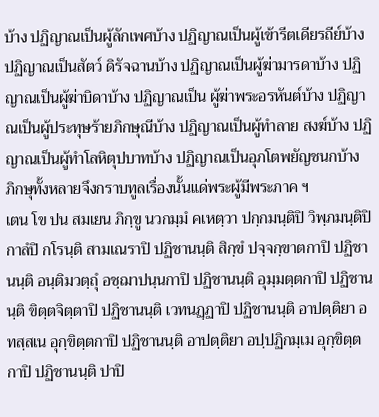บ้าง ปฏิญาณเป็นผู้ลักเพศบ้าง ปฏิญาณเป็นผู้เข้ารีตเดียรถีย์บ้าง ปฏิญาณเป็นสัตว์ ดิรัจฉานบ้าง ปฏิญาณเป็นผู้ฆ่ามารดาบ้าง ปฏิญาณเป็นผู้ฆ่าบิดาบ้าง ปฏิญาณเป็น ผู้ฆ่าพระอรหันต์บ้าง ปฏิญาณเป็นผู้ประทุษร้ายภิกษุณีบ้าง ปฏิญาณเป็นผู้ทำลาย สงฆ์บ้าง ปฏิญาณเป็นผู้ทำโลหิตุปบาทบ้าง ปฏิญาณเป็นอุภโตพยัญชนกบ้าง ภิกษุทั้งหลายจึงกราบทูลเรื่องนั้นแด่พระผู้มีพระภาค ฯ
เตน โข ปน สมเยน ภิกฺขู นวกมฺมํ คเหตฺวา ปกฺกมนฺติปิ วิพฺภมนฺติปิ กาลํปิ กโรนฺติ สามเณราปิ ปฏิชานนฺติ สิกฺขํ ปจฺจกฺขาตกาปิ ปฏิชานนฺติ อนฺติมวตฺถุํ อชฺฌาปนฺนกาปิ ปฏิชานนฺติ อุมฺมตฺตกาปิ ปฏิชานนฺติ ขิตฺตจิตฺตาปิ ปฏิชานนฺติ เวทนฏฺฏาปิ ปฏิชานนฺติ อาปตฺติยา อทสฺสเน อุกฺขิตฺตกาปิ ปฏิชานนฺติ อาปตฺติยา อปฺปฏิกมฺเม อุกฺขิตฺตกาปิ ปฏิชานนฺติ ปาปิ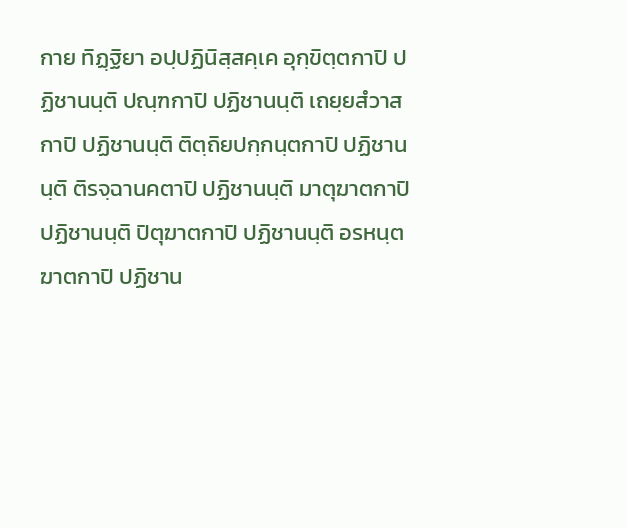กาย ทิฏฺฐิยา อปฺปฏินิสฺสคฺเค อุกฺขิตฺตกาปิ ปฏิชานนฺติ ปณฺฑกาปิ ปฏิชานนฺติ เถยฺยสํวาสกาปิ ปฏิชานนฺติ ติตฺถิยปกฺกนฺตกาปิ ปฏิชานนฺติ ติรจฺฉานคตาปิ ปฏิชานนฺติ มาตุฆาตกาปิ ปฏิชานนฺติ ปิตุฆาตกาปิ ปฏิชานนฺติ อรหนฺตฆาตกาปิ ปฏิชาน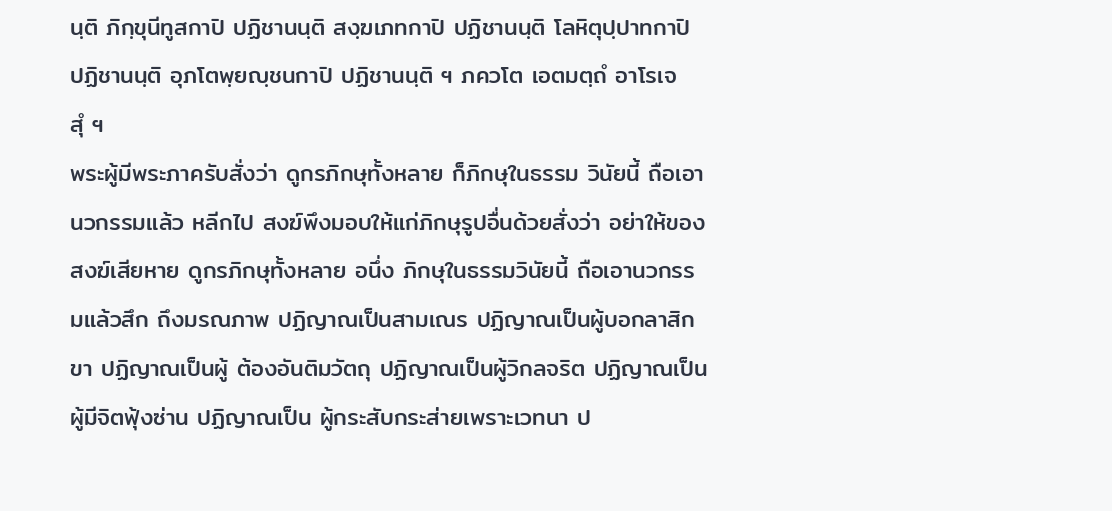นฺติ ภิกฺขุนีทูสกาปิ ปฏิชานนฺติ สงฺฆเภทกาปิ ปฏิชานนฺติ โลหิตุปฺปาทกาปิ ปฏิชานนฺติ อุภโตพฺยญฺชนกาปิ ปฏิชานนฺติ ฯ ภควโต เอตมตฺถํ อาโรเจสุํ ฯ
พระผู้มีพระภาครับสั่งว่า ดูกรภิกษุทั้งหลาย ก็ภิกษุในธรรม วินัยนี้ ถือเอานวกรรมแล้ว หลีกไป สงฆ์พึงมอบให้แก่ภิกษุรูปอื่นด้วยสั่งว่า อย่าให้ของสงฆ์เสียหาย ดูกรภิกษุทั้งหลาย อนึ่ง ภิกษุในธรรมวินัยนี้ ถือเอานวกรรมแล้วสึก ถึงมรณภาพ ปฏิญาณเป็นสามเณร ปฏิญาณเป็นผู้บอกลาสิกขา ปฏิญาณเป็นผู้ ต้องอันติมวัตถุ ปฏิญาณเป็นผู้วิกลจริต ปฏิญาณเป็นผู้มีจิตฟุ้งซ่าน ปฏิญาณเป็น ผู้กระสับกระส่ายเพราะเวทนา ป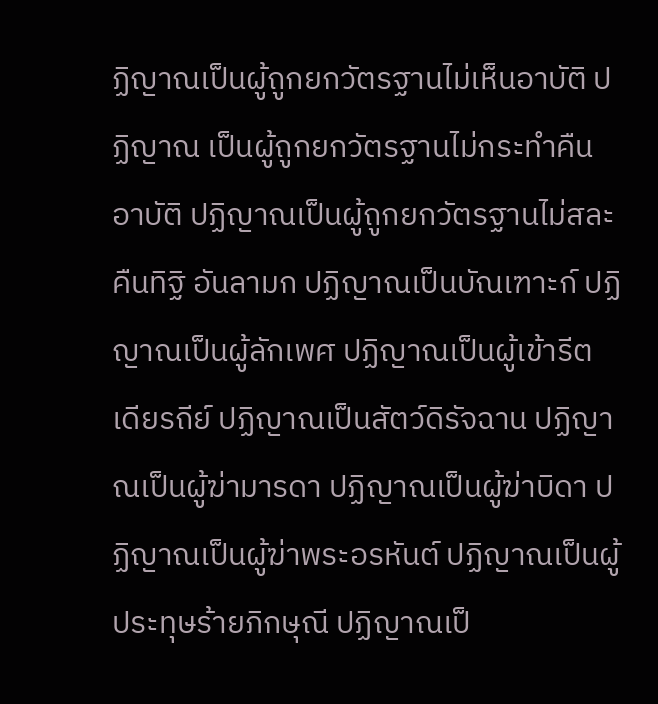ฏิญาณเป็นผู้ถูกยกวัตรฐานไม่เห็นอาบัติ ปฏิญาณ เป็นผู้ถูกยกวัตรฐานไม่กระทำคืนอาบัติ ปฏิญาณเป็นผู้ถูกยกวัตรฐานไม่สละคืนทิฐิ อันลามก ปฏิญาณเป็นบัณเฑาะก์ ปฏิญาณเป็นผู้ลักเพศ ปฏิญาณเป็นผู้เข้ารีต เดียรถีย์ ปฏิญาณเป็นสัตว์ดิรัจฉาน ปฏิญาณเป็นผู้ฆ่ามารดา ปฏิญาณเป็นผู้ฆ่าบิดา ปฏิญาณเป็นผู้ฆ่าพระอรหันต์ ปฏิญาณเป็นผู้ประทุษร้ายภิกษุณี ปฏิญาณเป็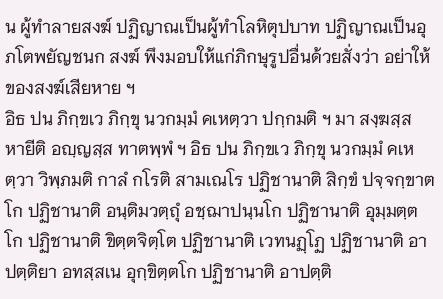น ผู้ทำลายสงฆ์ ปฏิญาณเป็นผู้ทำโลหิตุปบาท ปฏิญาณเป็นอุภโตพยัญชนก สงฆ์ พึงมอบให้แก่ภิกษุรูปอื่นด้วยสั่งว่า อย่าให้ของสงฆ์เสียหาย ฯ
อิธ ปน ภิกฺขเว ภิกฺขุ นวกมฺมํ คเหตฺวา ปกฺกมติ ฯ มา สงฺฆสฺส หายีติ อญฺญสฺส ทาตพฺพํ ฯ อิธ ปน ภิกฺขเว ภิกฺขุ นวกมฺมํ คเหตฺวา วิพฺภมติ กาลํ กโรติ สามเณโร ปฏิชานาติ สิกฺขํ ปจฺจกฺขาตโก ปฏิชานาติ อนฺติมวตฺถุํ อชฺฌาปนฺนโก ปฏิชานาติ อุมฺมตฺตโก ปฏิชานาติ ขิตฺตจิตฺโต ปฏิชานาติ เวทนฏฺโฏ ปฏิชานาติ อาปตฺติยา อทสฺสเน อุกฺขิตฺตโก ปฏิชานาติ อาปตฺติ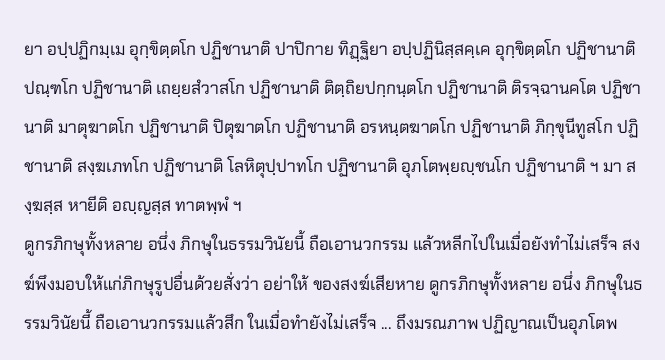ยา อปฺปฏิกมฺเม อุกฺขิตฺตโก ปฏิชานาติ ปาปิกาย ทิฏฺฐิยา อปฺปฏินิสฺสคฺเค อุกฺขิตฺตโก ปฏิชานาติ ปณฺฑโก ปฏิชานาติ เถยฺยสํวาสโก ปฏิชานาติ ติตฺถิยปกฺกนฺตโก ปฏิชานาติ ติรจฺฉานคโต ปฏิชานาติ มาตุฆาตโก ปฏิชานาติ ปิตุฆาตโก ปฏิชานาติ อรหนฺตฆาตโก ปฏิชานาติ ภิกฺขุนีทูสโก ปฏิชานาติ สงฺฆเภทโก ปฏิชานาติ โลหิตุปฺปาทโก ปฏิชานาติ อุภโตพฺยญฺชนโก ปฏิชานาติ ฯ มา สงฺฆสฺส หายีติ อญฺญสฺส ทาตพฺพํ ฯ
ดูกรภิกษุทั้งหลาย อนึ่ง ภิกษุในธรรมวินัยนี้ ถือเอานวกรรม แล้วหลีกไปในเมื่อยังทำไม่เสร็จ สงฆ์พึงมอบให้แก่ภิกษุรูปอื่นด้วยสั่งว่า อย่าให้ ของสงฆ์เสียหาย ดูกรภิกษุทั้งหลาย อนึ่ง ภิกษุในธรรมวินัยนี้ ถือเอานวกรรมแล้วสึก ในเมื่อทำยังไม่เสร็จ ... ถึงมรณภาพ ปฏิญาณเป็นอุภโตพ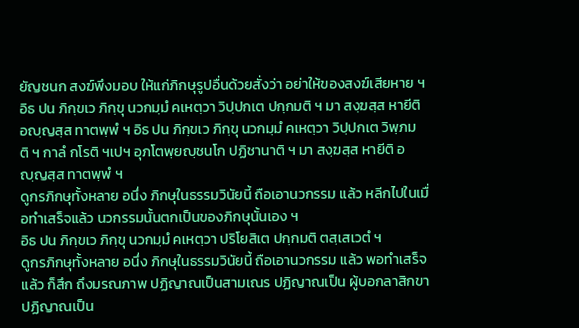ยัญชนก สงฆ์พึงมอบ ให้แก่ภิกษุรูปอื่นด้วยสั่งว่า อย่าให้ของสงฆ์เสียหาย ฯ
อิธ ปน ภิกฺขเว ภิกฺขุ นวกมฺมํ คเหตฺวา วิปฺปกเต ปกฺกมติ ฯ มา สงฺฆสฺส หายีติ อญฺญสฺส ทาตพฺพํ ฯ อิธ ปน ภิกฺขเว ภิกฺขุ นวกมฺมํ คเหตฺวา วิปฺปกเต วิพฺภมติ ฯ กาลํ กโรติ ฯเปฯ อุภโตพฺยญฺชนโก ปฏิชานาติ ฯ มา สงฺฆสฺส หายีติ อญฺญสฺส ทาตพฺพํ ฯ
ดูกรภิกษุทั้งหลาย อนึ่ง ภิกษุในธรรมวินัยนี้ ถือเอานวกรรม แล้ว หลีกไปในเมื่อทำเสร็จแล้ว นวกรรมนั้นตกเป็นของภิกษุนั้นเอง ฯ
อิธ ปน ภิกฺขเว ภิกฺขุ นวกมฺมํ คเหตฺวา ปริโยสิเต ปกฺกมติ ตสฺเสเวตํ ฯ
ดูกรภิกษุทั้งหลาย อนึ่ง ภิกษุในธรรมวินัยนี้ ถือเอานวกรรม แล้ว พอทำเสร็จแล้ว ก็สึก ถึงมรณภาพ ปฏิญาณเป็นสามเณร ปฏิญาณเป็น ผู้บอกลาสิกขา ปฏิญาณเป็น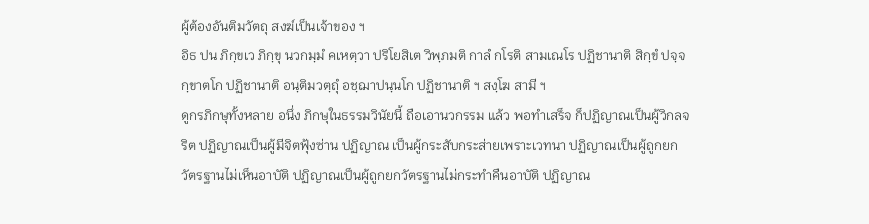ผู้ต้องอันติมวัตถุ สงฆ์เป็นเจ้าของ ฯ
อิธ ปน ภิกฺขเว ภิกฺขุ นวกมฺมํ คเหตฺวา ปริโยสิเต วิพฺภมติ กาลํ กโรติ สามเณโร ปฏิชานาติ สิกฺขํ ปจฺจกฺขาตโก ปฏิชานาติ อนฺติมวตฺถุํ อชฺฌาปนฺนโก ปฏิชานาติ ฯ สงฺโฆ สามี ฯ
ดูกรภิกษุทั้งหลาย อนึ่ง ภิกษุในธรรมวินัยนี้ ถือเอานวกรรม แล้ว พอทำเสร็จ ก็ปฏิญาณเป็นผู้วิกลจริต ปฏิญาณเป็นผู้มีจิตฟุ้งซ่าน ปฏิญาณ เป็นผู้กระสับกระส่ายเพราะเวทนา ปฏิญาณเป็นผู้ถูกยกวัตรฐานไม่เห็นอาบัติ ปฏิญาณเป็นผู้ถูกยกวัตรฐานไม่กระทำคืนอาบัติ ปฏิญาณ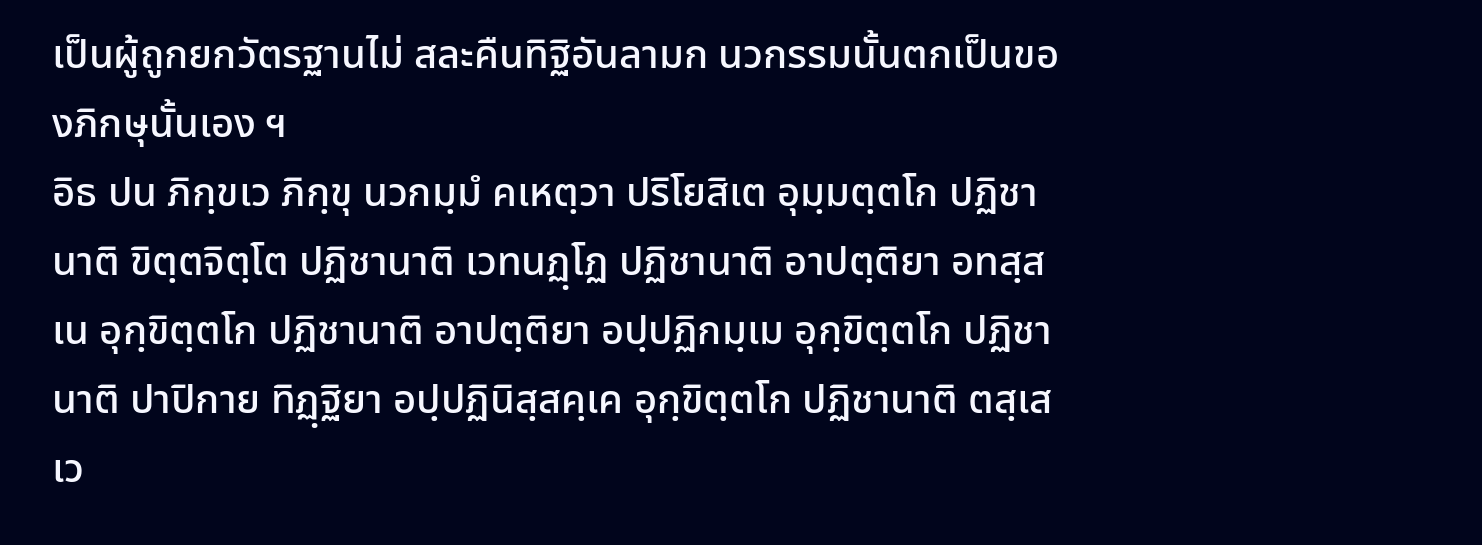เป็นผู้ถูกยกวัตรฐานไม่ สละคืนทิฐิอันลามก นวกรรมนั้นตกเป็นของภิกษุนั้นเอง ฯ
อิธ ปน ภิกฺขเว ภิกฺขุ นวกมฺมํ คเหตฺวา ปริโยสิเต อุมฺมตฺตโก ปฏิชานาติ ขิตฺตจิตฺโต ปฏิชานาติ เวทนฏฺโฏ ปฏิชานาติ อาปตฺติยา อทสฺสเน อุกฺขิตฺตโก ปฏิชานาติ อาปตฺติยา อปฺปฏิกมฺเม อุกฺขิตฺตโก ปฏิชานาติ ปาปิกาย ทิฏฺฐิยา อปฺปฏินิสฺสคฺเค อุกฺขิตฺตโก ปฏิชานาติ ตสฺเสเว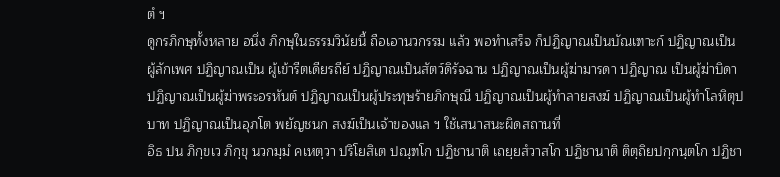ตํ ฯ
ดูกรภิกษุทั้งหลาย อนึ่ง ภิกษุในธรรมวินัยนี้ ถือเอานวกรรม แล้ว พอทำเสร็จ ก็ปฏิญาณเป็นบัณเฑาะก์ ปฏิญาณเป็นผู้ลักเพศ ปฏิญาณเป็น ผู้เข้ารีตเดียรถีย์ ปฏิญาณเป็นสัตว์ดิรัจฉาน ปฏิญาณเป็นผู้ฆ่ามารดา ปฏิญาณ เป็นผู้ฆ่าบิดา ปฏิญาณเป็นผู้ฆ่าพระอรหันต์ ปฏิญาณเป็นผู้ประทุษร้ายภิกษุณี ปฏิญาณเป็นผู้ทำลายสงฆ์ ปฏิญาณเป็นผู้ทำโลหิตุปบาท ปฏิญาณเป็นอุภโต พยัญชนก สงฆ์เป็นเจ้าของแล ฯ ใช้เสนาสนะผิดสถานที่
อิธ ปน ภิกฺขเว ภิกฺขุ นวกมฺมํ คเหตฺวา ปริโยสิเต ปณฺฑโก ปฏิชานาติ เถยฺยสํวาสโก ปฏิชานาติ ติตฺถิยปกฺกนฺตโก ปฏิชา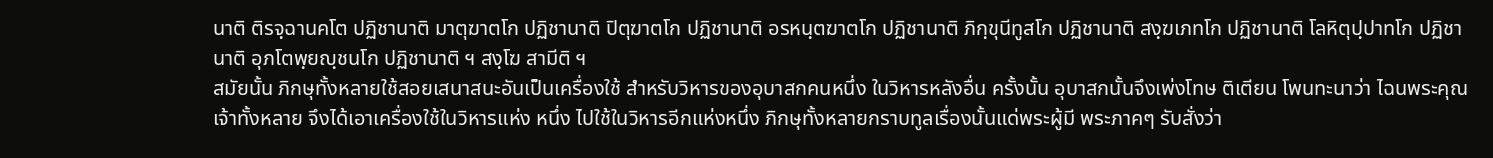นาติ ติรจฺฉานคโต ปฏิชานาติ มาตุฆาตโก ปฏิชานาติ ปิตุฆาตโก ปฏิชานาติ อรหนฺตฆาตโก ปฏิชานาติ ภิกฺขุนีทูสโก ปฏิชานาติ สงฺฆเภทโก ปฏิชานาติ โลหิตุปฺปาทโก ปฏิชานาติ อุภโตพฺยญฺชนโก ปฏิชานาติ ฯ สงฺโฆ สามีติ ฯ
สมัยนั้น ภิกษุทั้งหลายใช้สอยเสนาสนะอันเป็นเครื่องใช้ สำหรับวิหารของอุบาสกคนหนึ่ง ในวิหารหลังอื่น ครั้งนั้น อุบาสกนั้นจึงเพ่งโทษ ติเตียน โพนทะนาว่า ไฉนพระคุณเจ้าทั้งหลาย จึงได้เอาเครื่องใช้ในวิหารแห่ง หนึ่ง ไปใช้ในวิหารอีกแห่งหนึ่ง ภิกษุทั้งหลายกราบทูลเรื่องนั้นแด่พระผู้มี พระภาคๆ รับสั่งว่า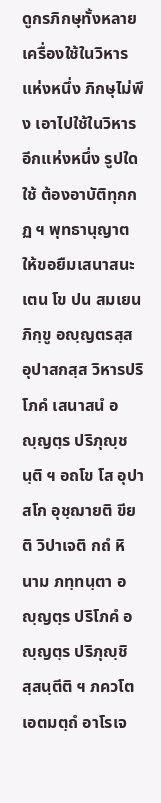ดูกรภิกษุทั้งหลาย เครื่องใช้ในวิหารแห่งหนึ่ง ภิกษุไม่พึง เอาไปใช้ในวิหารอีกแห่งหนึ่ง รูปใดใช้ ต้องอาบัติทุกกฏ ฯ พุทธานุญาตให้ขอยืมเสนาสนะ
เตน โข ปน สมเยน ภิกฺขู อญฺญตรสฺส อุปาสกสฺส วิหารปริโภคํ เสนาสนํ อญฺญตฺร ปริภุญฺชนฺติ ฯ อถโข โส อุปาสโก อุชฺฌายติ ขียติ วิปาเจติ กถํ หิ นาม ภทฺทนฺตา อญฺญตฺร ปริโภคํ อญฺญตฺร ปริภุญฺชิสฺสนฺตีติ ฯ ภควโต เอตมตฺถํ อาโรเจ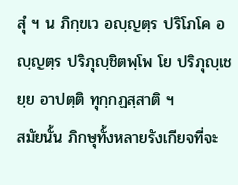สุํ ฯ น ภิกฺขเว อญฺญตฺร ปริโภโค อญฺญตฺร ปริภุญฺชิตพฺโพ โย ปริภุญฺเชยฺย อาปตฺติ ทุกฺกฏสฺสาติ ฯ
สมัยนั้น ภิกษุทั้งหลายรังเกียจที่จะ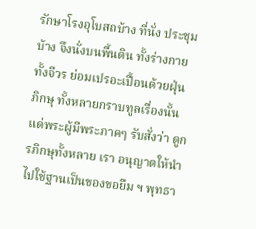รักษาโรงอุโบสถบ้าง ที่นั่ง ประชุมบ้าง จึงนั่งบนพื้นดิน ทั้งร่างกาย ทั้งจีวร ย่อมเปรอะเปื้อนด้วยฝุ่น ภิกษุ ทั้งหลายกราบทูลเรื่องนั้นแด่พระผู้มีพระภาคๆ รับสั่งว่า ดูกรภิกษุทั้งหลาย เรา อนุญาตให้นำไปใช้ฐานเป็นของขอยืม ฯ พุทธา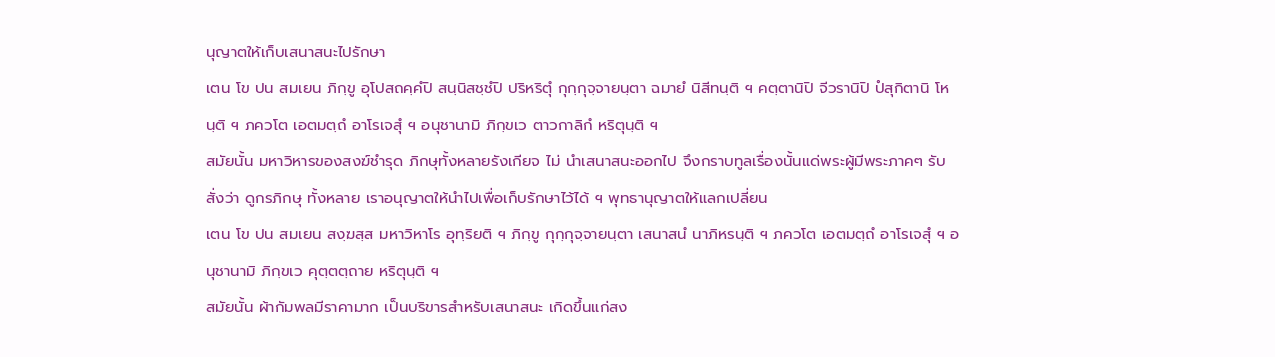นุญาตให้เก็บเสนาสนะไปรักษา
เตน โข ปน สมเยน ภิกฺขู อุโปสถคฺคํปิ สนฺนิสชฺชํปิ ปริหริตุํ กุกฺกุจฺจายนฺตา ฉมายํ นิสีทนฺติ ฯ คตฺตานิปิ จีวรานิปิ ปํสุกิตานิ โหนฺติ ฯ ภควโต เอตมตฺถํ อาโรเจสุํ ฯ อนุชานามิ ภิกฺขเว ตาวกาลิกํ หริตุนฺติ ฯ
สมัยนั้น มหาวิหารของสงฆ์ชำรุด ภิกษุทั้งหลายรังเกียจ ไม่ นำเสนาสนะออกไป จึงกราบทูลเรื่องนั้นแด่พระผู้มีพระภาคๆ รับสั่งว่า ดูกรภิกษุ ทั้งหลาย เราอนุญาตให้นำไปเพื่อเก็บรักษาไว้ได้ ฯ พุทธานุญาตให้แลกเปลี่ยน
เตน โข ปน สมเยน สงฺฆสฺส มหาวิหาโร อุทฺริยติ ฯ ภิกฺขู กุกฺกุจฺจายนฺตา เสนาสนํ นาภิหรนฺติ ฯ ภควโต เอตมตฺถํ อาโรเจสุํ ฯ อนุชานามิ ภิกฺขเว คุตฺตตฺถาย หริตุนฺติ ฯ
สมัยนั้น ผ้ากัมพลมีราคามาก เป็นบริขารสำหรับเสนาสนะ เกิดขึ้นแก่สง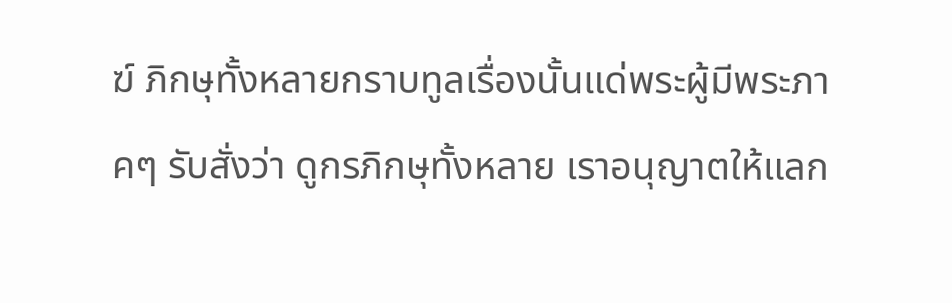ฆ์ ภิกษุทั้งหลายกราบทูลเรื่องนั้นแด่พระผู้มีพระภาคๆ รับสั่งว่า ดูกรภิกษุทั้งหลาย เราอนุญาตให้แลก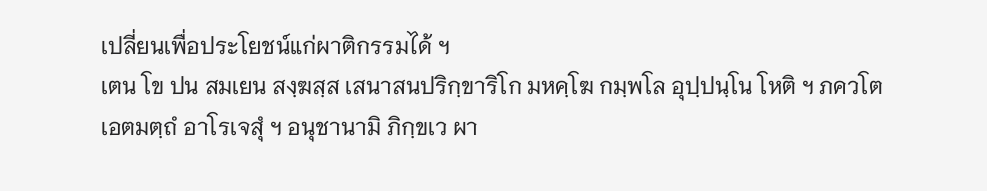เปลี่ยนเพื่อประโยชน์แก่ผาติกรรมได้ ฯ
เตน โข ปน สมเยน สงฺฆสฺส เสนาสนปริกฺขาริโก มหคฺโฆ กมฺพโล อุปฺปนฺโน โหติ ฯ ภควโต เอตมตฺถํ อาโรเจสุํ ฯ อนุชานามิ ภิกฺขเว ผา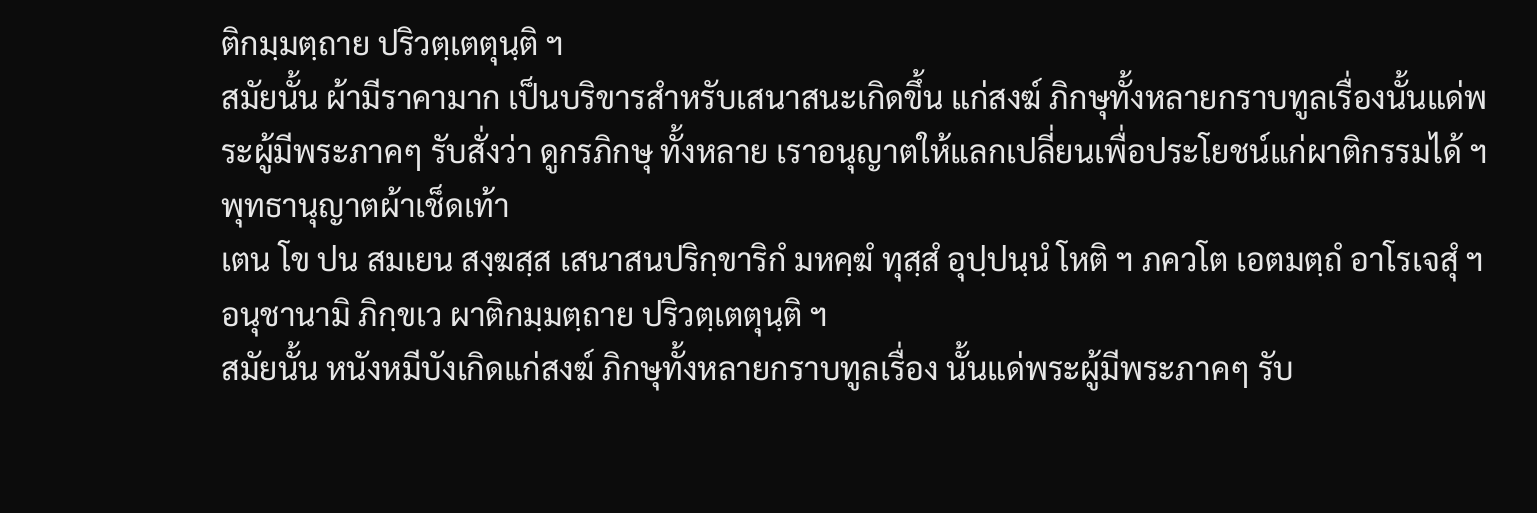ติกมฺมตฺถาย ปริวตฺเตตุนฺติ ฯ
สมัยนั้น ผ้ามีราคามาก เป็นบริขารสำหรับเสนาสนะเกิดขึ้น แก่สงฆ์ ภิกษุทั้งหลายกราบทูลเรื่องนั้นแด่พระผู้มีพระภาคๆ รับสั่งว่า ดูกรภิกษุ ทั้งหลาย เราอนุญาตให้แลกเปลี่ยนเพื่อประโยชน์แก่ผาติกรรมได้ ฯ พุทธานุญาตผ้าเช็ดเท้า
เตน โข ปน สมเยน สงฺฆสฺส เสนาสนปริกฺขาริกํ มหคฺฆํ ทุสฺสํ อุปฺปนฺนํ โหติ ฯ ภควโต เอตมตฺถํ อาโรเจสุํ ฯ อนุชานามิ ภิกฺขเว ผาติกมฺมตฺถาย ปริวตฺเตตุนฺติ ฯ
สมัยนั้น หนังหมีบังเกิดแก่สงฆ์ ภิกษุทั้งหลายกราบทูลเรื่อง นั้นแด่พระผู้มีพระภาคๆ รับ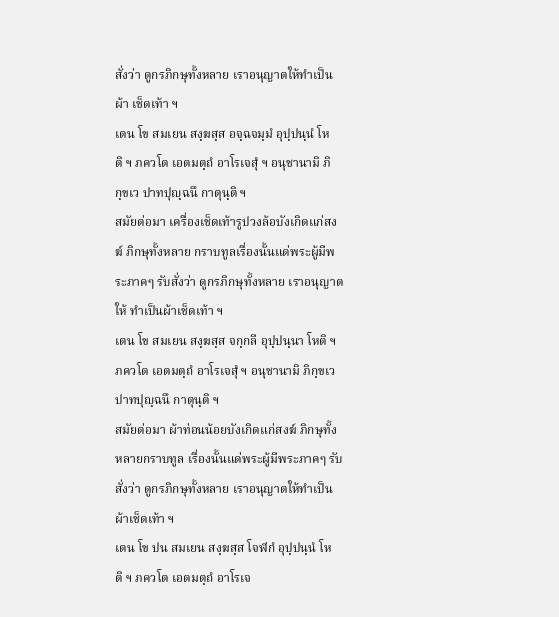สั่งว่า ดูกรภิกษุทั้งหลาย เราอนุญาตให้ทำเป็นผ้า เช็ดเท้า ฯ
เตน โข สมเยน สงฺฆสฺส อจฺฉจมฺมํ อุปฺปนฺนํ โหติ ฯ ภควโต เอตมตฺถํ อาโรเจสุํ ฯ อนุชานามิ ภิกฺขเว ปาทปุญฺฉนึ กาตุนฺติ ฯ
สมัยต่อมา เครื่องเช็ดเท้ารูปวงล้อบังเกิดแก่สงฆ์ ภิกษุทั้งหลาย กราบทูลเรื่องนั้นแด่พระผู้มีพระภาคๆ รับสั่งว่า ดูกรภิกษุทั้งหลาย เราอนุญาตให้ ทำเป็นผ้าเช็ดเท้า ฯ
เตน โข สมเยน สงฺฆสฺส จกฺกลี อุปฺปนฺนา โหติ ฯ ภควโต เอตมตฺถํ อาโรเจสุํ ฯ อนุชานามิ ภิกฺขเว ปาทปุญฺฉนึ กาตุนฺติ ฯ
สมัยต่อมา ผ้าท่อนน้อยบังเกิดแก่สงฆ์ ภิกษุทั้งหลายกราบทูล เรื่องนั้นแด่พระผู้มีพระภาคๆ รับสั่งว่า ดูกรภิกษุทั้งหลาย เราอนุญาตให้ทำเป็น ผ้าเช็ดเท้า ฯ
เตน โข ปน สมเยน สงฺฆสฺส โจฬกํ อุปฺปนฺนํ โหติ ฯ ภควโต เอตมตฺถํ อาโรเจ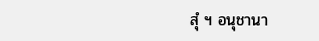สุํ ฯ อนุชานา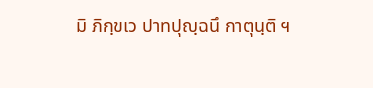มิ ภิกฺขเว ปาทปุญฺฉนึ กาตุนฺติ ฯ